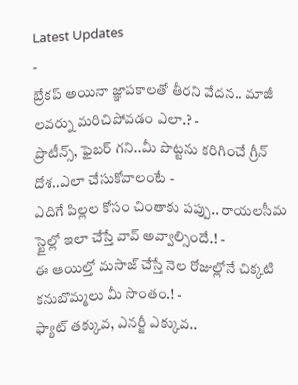Latest Updates
-
బ్రేకప్ అయినా జ్ఞాపకాలతో తీరని వేదన.. మాజీ లవర్ను మరిచిపోవడం ఎలా.? -
ప్రొటీన్స్, ఫైబర్ గని..మీ పొట్టను కరిగించే గ్రీన్ దోశ..ఎలా చేసుకోవాలంటే -
ఎదిగే పిల్లల కోసం చింతాకు పప్పు.. రాయలసీమ స్టైల్లో ఇలా చేస్తే వావ్ అవ్వాల్సిందే.! -
ఈ ఆయిల్తో మసాజ్ చేస్తే నెల రోజుల్లోనే చిక్కటి కనుబొమ్మలు మీ సొంతం.! -
ఫ్యాట్ తక్కువ, ఎనర్జీ ఎక్కువ..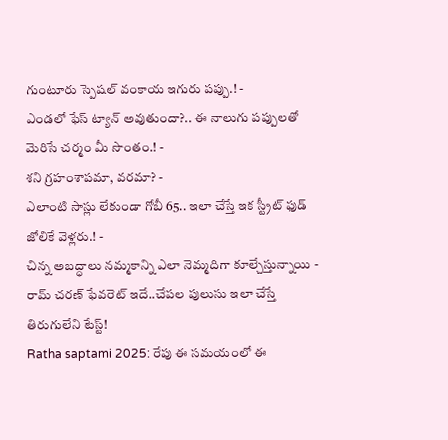గుంటూరు స్పెషల్ వంకాయ ఇగురు పప్పు.! -
ఎండలో ఫేస్ ట్యాన్ అవుతుందా?.. ఈ నాలుగు పప్పులతో మెరిసే చర్మం మీ సొంతం.! -
శని గ్రహంశాపమా, వరమా? -
ఎలాంటి సాస్లు లేకుండా గోబీ 65.. ఇలా చేస్తే ఇక స్ట్రీట్ ఫుడ్ జోలికే వెళ్లరు.! -
చిన్న అబద్ధాలు నమ్మకాన్ని ఎలా నెమ్మదిగా కూల్చేస్తున్నాయి -
రామ్ చరణ్ ఫేవరెట్ ఇదే..చేపల పులుసు ఇలా చేస్తే తిరుగులేని టేస్ట్!
Ratha saptami 2025: రేపు ఈ సమయంలో ఈ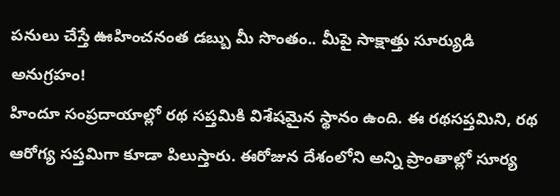పనులు చేస్తే ఊహించనంత డబ్బు మీ సొంతం.. మీపై సాక్షాత్తు సూర్యుడి అనుగ్రహం!
హిందూ సంప్రదాయాల్లో రథ సప్తమికి విశేషమైన స్థానం ఉంది. ఈ రథసప్తమిని, రథ ఆరోగ్య సప్తమిగా కూడా పిలుస్తారు. ఈరోజున దేశంలోని అన్ని ప్రాంతాల్లో సూర్య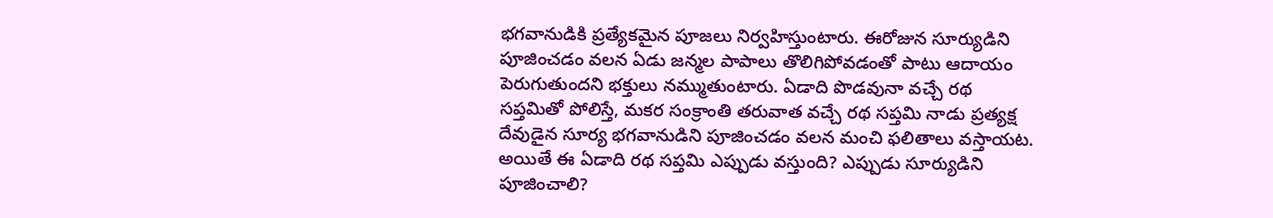భగవానుడికి ప్రత్యేకమైన పూజలు నిర్వహిస్తుంటారు. ఈరోజున సూర్యుడిని పూజించడం వలన ఏడు జన్మల పాపాలు తొలిగిపోవడంతో పాటు ఆదాయం పెరుగుతుందని భక్తులు నమ్ముతుంటారు. ఏడాది పొడవునా వచ్చే రథ సప్తమితో పోలిస్తే, మకర సంక్రాంతి తరువాత వచ్చే రథ సప్తమి నాడు ప్రత్యక్ష దేవుడైన సూర్య భగవానుడిని పూజించడం వలన మంచి ఫలితాలు వస్తాయట. అయితే ఈ ఏడాది రథ సప్తమి ఎప్పుడు వస్తుంది? ఎప్పుడు సూర్యుడిని పూజించాలి?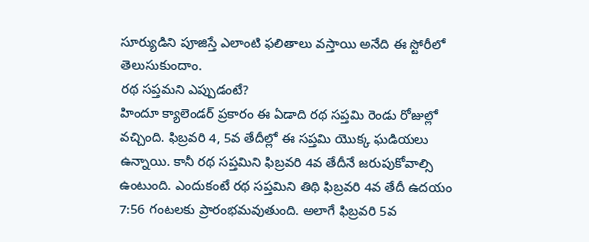సూర్యుడిని పూజిస్తే ఎలాంటి ఫలితాలు వస్తాయి అనేది ఈ స్టోరీలో తెలుసుకుందాం.
రథ సప్తమని ఎప్పుడంటే?
హిందూ క్యాలెండర్ ప్రకారం ఈ ఏడాది రథ సప్తమి రెండు రోజుల్లో వచ్చింది. ఫిబ్రవరి 4, 5వ తేదీల్లో ఈ సప్తమి యొక్క ఘడియలు ఉన్నాయి. కానీ రథ సప్తమిని ఫిబ్రవరి 4వ తేదీనే జరుపుకోవాల్సి ఉంటుంది. ఎందుకంటే రథ సప్తమిని తిథి ఫిబ్రవరి 4వ తేదీ ఉదయం 7:56 గంటలకు ప్రారంభమవుతుంది. అలాగే ఫిబ్రవరి 5వ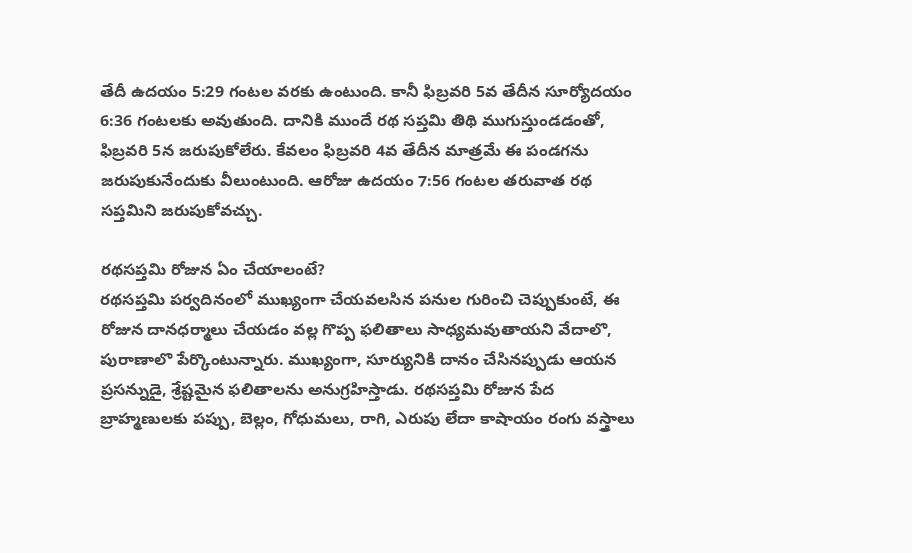తేదీ ఉదయం 5:29 గంటల వరకు ఉంటుంది. కానీ ఫిబ్రవరి 5వ తేదీన సూర్యోదయం 6:36 గంటలకు అవుతుంది. దానికి ముందే రథ సప్తమి తిథి ముగుస్తుండడంతో, ఫిబ్రవరి 5న జరుపుకోలేరు. కేవలం ఫిబ్రవరి 4వ తేదీన మాత్రమే ఈ పండగను జరుపుకునేందుకు వీలుంటుంది. ఆరోజు ఉదయం 7:56 గంటల తరువాత రథ సప్తమిని జరుపుకోవచ్చు.

రథసప్తమి రోజున ఏం చేయాలంటే?
రథసప్తమి పర్వదినంలో ముఖ్యంగా చేయవలసిన పనుల గురించి చెప్పుకుంటే, ఈ రోజున దానధర్మాలు చేయడం వల్ల గొప్ప ఫలితాలు సాధ్యమవుతాయని వేదాలొ, పురాణాలొ పేర్కొంటున్నారు. ముఖ్యంగా, సూర్యునికి దానం చేసినప్పుడు ఆయన ప్రసన్నుడై, శ్రేష్టమైన ఫలితాలను అనుగ్రహిస్తాడు. రథసప్తమి రోజున పేద బ్రాహ్మణులకు పప్పు, బెల్లం, గోధుమలు, రాగి, ఎరుపు లేదా కాషాయం రంగు వస్త్రాలు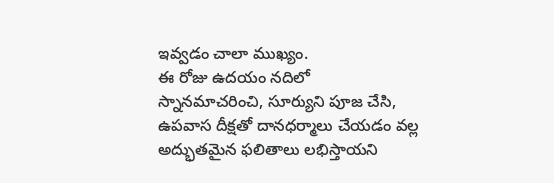ఇవ్వడం చాలా ముఖ్యం.
ఈ రోజు ఉదయం నదిలో స్నానమాచరించి, సూర్యుని పూజ చేసి, ఉపవాస దీక్షతో దానధర్మాలు చేయడం వల్ల అద్భుతమైన ఫలితాలు లభిస్తాయని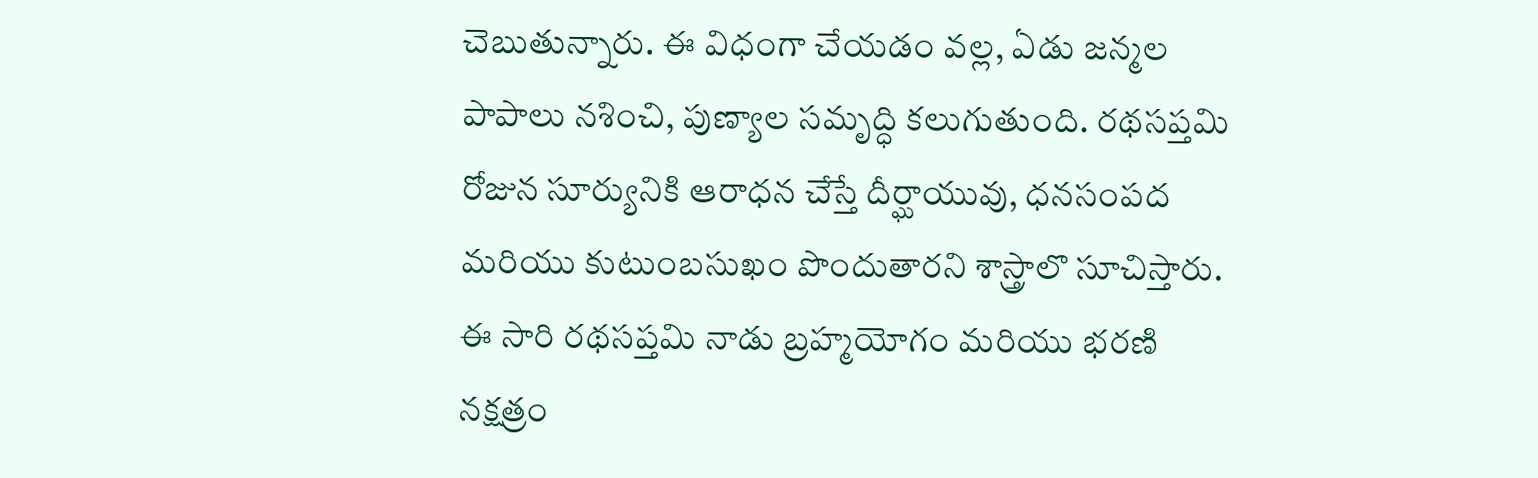చెబుతున్నారు. ఈ విధంగా చేయడం వల్ల, ఏడు జన్మల పాపాలు నశించి, పుణ్యాల సమృద్ధి కలుగుతుంది. రథసప్తమి రోజున సూర్యునికి ఆరాధన చేస్తే దీర్ఘాయువు, ధనసంపద మరియు కుటుంబసుఖం పొందుతారని శాస్త్రాలొ సూచిస్తారు. ఈ సారి రథసప్తమి నాడు బ్రహ్మయోగం మరియు భరణి నక్షత్రం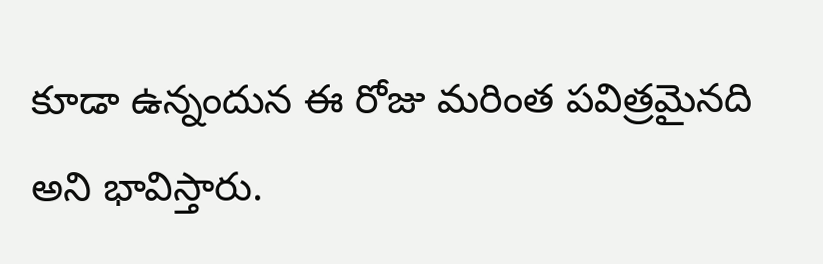కూడా ఉన్నందున ఈ రోజు మరింత పవిత్రమైనది అని భావిస్తారు.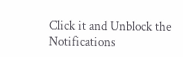Click it and Unblock the Notifications